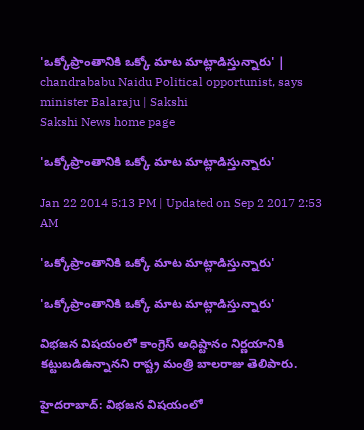'ఒక్కోప్రాంతానికి ఒక్కో మాట మాట్లాడిస్తున్నారు' | chandrababu Naidu Political opportunist, says minister Balaraju | Sakshi
Sakshi News home page

'ఒక్కోప్రాంతానికి ఒక్కో మాట మాట్లాడిస్తున్నారు'

Jan 22 2014 5:13 PM | Updated on Sep 2 2017 2:53 AM

'ఒక్కోప్రాంతానికి ఒక్కో మాట మాట్లాడిస్తున్నారు'

'ఒక్కోప్రాంతానికి ఒక్కో మాట మాట్లాడిస్తున్నారు'

విభజన విషయంలో కాంగ్రెస్‌ అధిష్టానం నిర్ణయానికి కట్టుబడిఉన్నానని రాష్ట్ర మంత్రి బాలరాజు తెలిపారు.

హైదరాబాద్: విభజన విషయంలో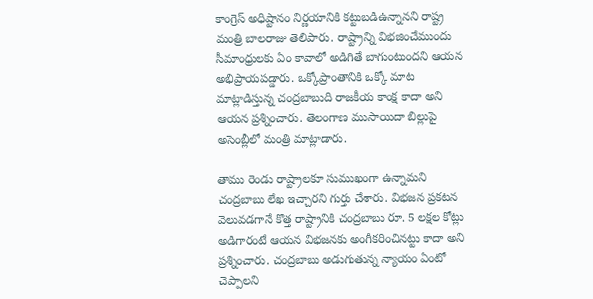కాంగ్రెస్‌ అధిష్టానం నిర్ణయానికి కట్టుబడిఉన్నానని రాష్ట్ర మంత్రి బాలరాజు తెలిపారు. రాష్ట్రాన్ని విభజించేముందు సీమాంధ్రులకు ఏం కావాలో అడిగితే బాగుంటుందని ఆయన అభిప్రాయపడ్డారు. ఒక్కోప్రాంతానికి ఒక్కో మాట మాట్లాడిస్తున్న చంద్రబాబుది రాజకీయ కాంక్ష కాదా అని ఆయన ప్రశ్నించారు. తెలంగాణ ముసాయిదా బిల్లుపై అసెంబ్లీలో మంత్రి మాట్లాడారు.

తాము రెండు రాష్ట్రాలకూ సుముఖంగా ఉన్నామని చంద్రబాబు లేఖ ఇచ్చారని గుర్తు చేశారు. విభజన ప్రకటన వెలువడగానే కొత్త రాష్ట్రానికి చంద్రబాబు రూ. 5 లక్షల కోట్లు అడిగారంటే ఆయన విభజనకు అంగీకరించినట్టు కాదా అని ప్రశ్నించారు. చంద్రబాబు అడుగుతున్న న్యాయం ఏంటో చెప్పాలని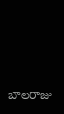బాలరాజు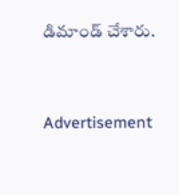డిమాండ్ చేశారు.


Advertisement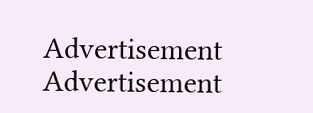Advertisement
Advertisement